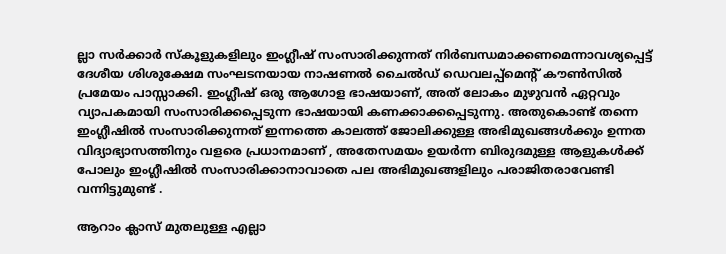ല്ലാ സർക്കാർ സ്‌കൂളുകളിലും ഇംഗ്ലീഷ് സംസാരിക്കുന്നത് നിർബന്ധമാക്കണമെന്നാവശ്യപ്പെട്ട് ദേശീയ ശിശുക്ഷേമ സംഘടനയായ നാഷണൽ ചൈൽഡ് ഡെവലപ്പ്മെന്റ് കൗൺസിൽ പ്രമേയം പാസ്സാക്കി. ഇംഗ്ലീഷ് ഒരു ആഗോള ഭാഷയാണ്, അത് ലോകം മുഴുവൻ ഏറ്റവും വ്യാപകമായി സംസാരിക്കപ്പെടുന്ന ഭാഷയായി കണക്കാക്കപ്പെടുന്നു. അതുകൊണ്ട് തന്നെ ഇംഗ്ലീഷിൽ സംസാരിക്കുന്നത് ഇന്നത്തെ കാലത്ത് ജോലിക്കുള്ള അഭിമുഖങ്ങൾക്കും ഉന്നത വിദ്യാഭ്യാസത്തിനും വളരെ പ്രധാനമാണ് , അതേസമയം ഉയർന്ന ബിരുദമുള്ള ആളുകൾക്ക് പോലും ഇംഗ്ലീഷിൽ സംസാരിക്കാനാവാതെ പല അഭിമുഖങ്ങളിലും പരാജിതരാവേണ്ടി വന്നിട്ടുമുണ്ട് .

ആറാം ക്ലാസ് മുതലുള്ള എല്ലാ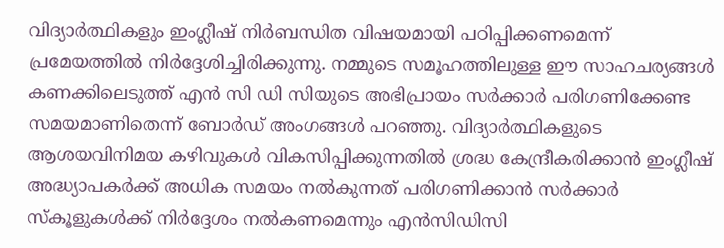വിദ്യാർത്ഥികളും ഇംഗ്ലീഷ് നിർബന്ധിത വിഷയമായി പഠിപ്പിക്കണമെന്ന് പ്രമേയത്തിൽ നിർദ്ദേശിച്ചിരിക്കുന്നു. നമ്മുടെ സമൂഹത്തിലുള്ള ഈ സാഹചര്യങ്ങൾ കണക്കിലെടുത്ത് എൻ സി ഡി സിയുടെ അഭിപ്രായം സർക്കാർ പരിഗണിക്കേണ്ട സമയമാണിതെന്ന് ബോർഡ് അംഗങ്ങൾ പറഞ്ഞു. വിദ്യാർത്ഥികളുടെ ആശയവിനിമയ കഴിവുകൾ വികസിപ്പിക്കുന്നതിൽ ശ്രദ്ധ കേന്ദ്രീകരിക്കാൻ ഇംഗ്ലീഷ് അദ്ധ്യാപകർക്ക് അധിക സമയം നൽകുന്നത് പരിഗണിക്കാൻ സർക്കാർ സ്‌കൂളുകൾക്ക് നിർദ്ദേശം നൽകണമെന്നും എൻസിഡിസി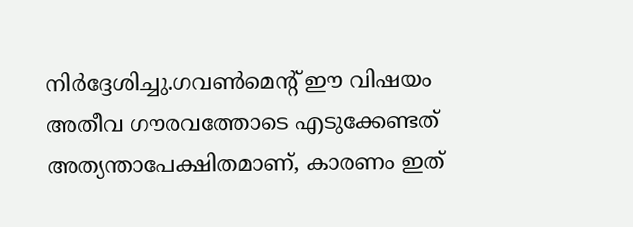നിർദ്ദേശിച്ചു.ഗവൺമെന്റ് ഈ വിഷയം അതീവ ഗൗരവത്തോടെ എടുക്കേണ്ടത് അത്യന്താപേക്ഷിതമാണ്, കാരണം ഇത്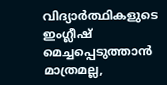വിദ്യാർത്ഥികളുടെ ഇംഗ്ലീഷ് മെച്ചപ്പെടുത്താൻ മാത്രമല്ല,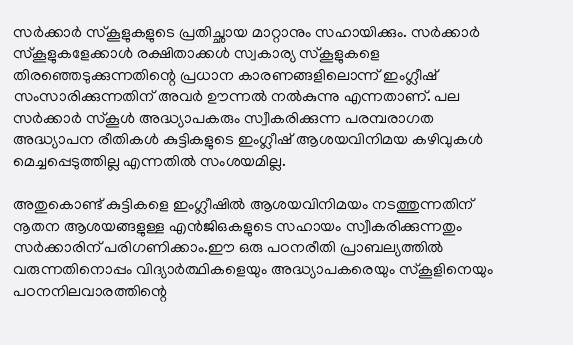സർക്കാർ സ്‌കൂളുകളുടെ പ്രതിച്ഛായ മാറ്റാനും സഹായിക്കും. സർക്കാർ സ്‌കൂളുകളേക്കാൾ രക്ഷിതാക്കൾ സ്വകാര്യ സ്‌കൂളുകളെ തിരഞ്ഞെടുക്കുന്നതിന്റെ പ്രധാന കാരണങ്ങളിലൊന്ന് ഇംഗ്ലീഷ് സംസാരിക്കുന്നതിന് അവർ ഊന്നൽ നൽകുന്നു എന്നതാണ്. പല സർക്കാർ സ്‌കൂൾ അദ്ധ്യാപകരും സ്വീകരിക്കുന്ന പരമ്പരാഗത അദ്ധ്യാപന രീതികൾ കുട്ടികളുടെ ഇംഗ്ലീഷ് ആശയവിനിമയ കഴിവുകൾ മെച്ചപ്പെടുത്തില്ല എന്നതിൽ സംശയമില്ല.

അതുകൊണ്ട് കുട്ടികളെ ഇംഗ്ലീഷിൽ ആശയവിനിമയം നടത്തുന്നതിന് നൂതന ആശയങ്ങളുള്ള എൻജിഒകളുടെ സഹായം സ്വീകരിക്കുന്നതും സർക്കാരിന് പരിഗണിക്കാം.ഈ ഒരു പഠനരീതി പ്രാബല്യത്തിൽ വരുന്നതിനൊപ്പം വിദ്യാർത്ഥികളെയും അദ്ധ്യാപകരെയും സ്‌കൂളിനെയും പഠനനിലവാരത്തിന്റെ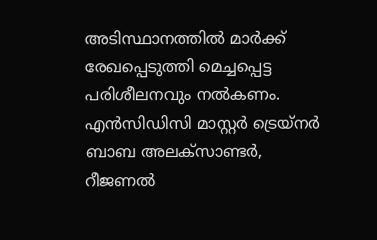അടിസ്ഥാനത്തിൽ മാർക്ക് രേഖപ്പെടുത്തി മെച്ചപ്പെട്ട പരിശീലനവും നൽകണം. എൻസിഡിസി മാസ്റ്റർ ട്രെയ്‌നർ ബാബ അലക്‌സാണ്ടർ, റീജണൽ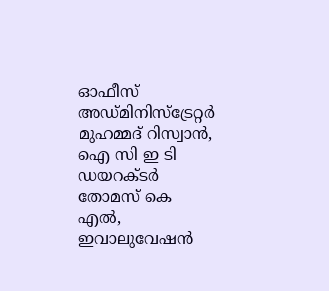ഓഫീസ് അഡ്‌മിനിസ്‌ട്രേറ്റർ മുഹമ്മദ് റിസ്വാൻ, ഐ സി ഇ ടി ഡയറക്ടർ തോമസ് കെ എൽ, ഇവാലുവേഷൻ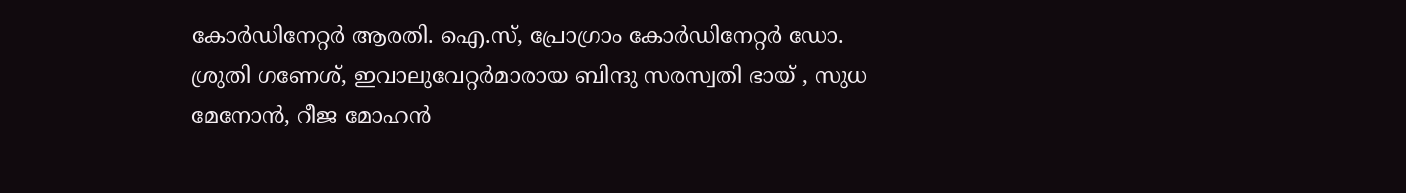കോർഡിനേറ്റർ ആരതി. ഐ.സ്, പ്രോഗ്രാം കോർഡിനേറ്റർ ഡോ. ശ്രുതി ഗണേശ്, ഇവാലുവേറ്റർമാരായ ബിന്ദു സരസ്വതി ഭായ് , സുധ മേനോൻ, റീജ മോഹൻ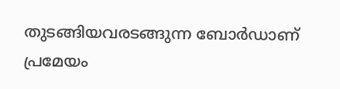തുടങ്ങിയവരടങ്ങുന്ന ബോർഡാണ് പ്രമേയം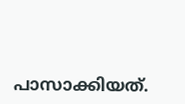പാസാക്കിയത്.